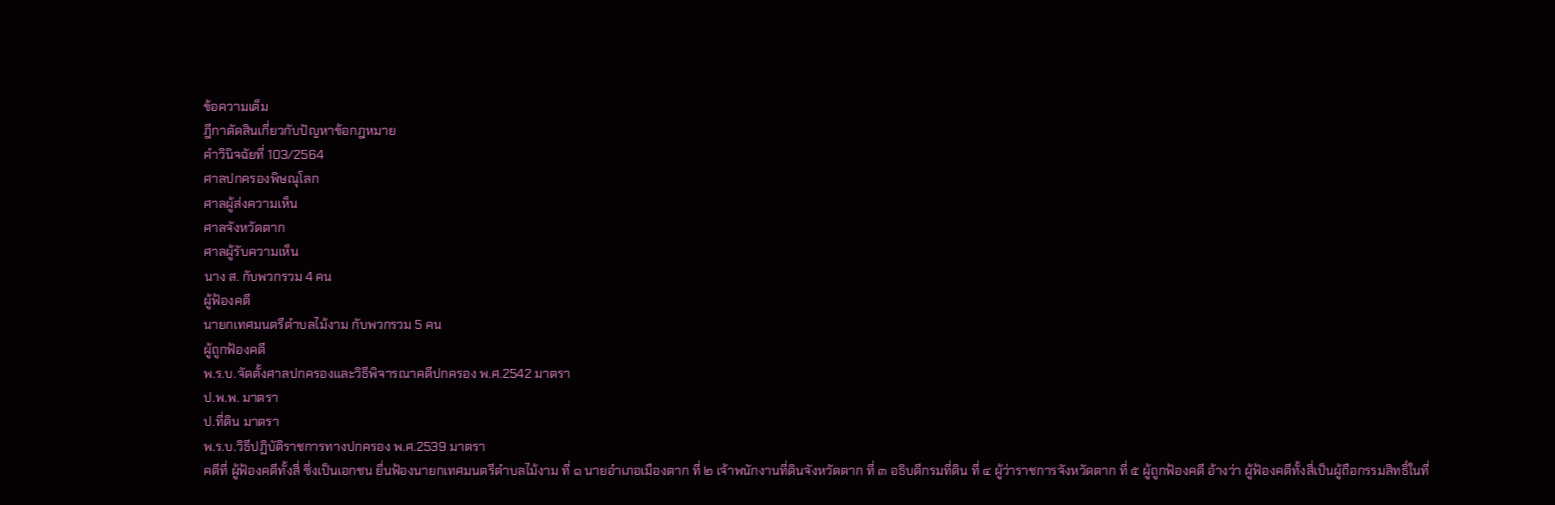ข้อความเต็ม
ฎีกาตัดสินเกี่ยวกับปัญหาข้อกฎหมาย
คำวินิจฉัยที่ 103/2564
ศาลปกครองพิษณุโลก
ศาลผู้ส่งความเห็น
ศาลจังหวัดตาก
ศาลผู้รับความเห็น
นาง ส. กับพวกรวม 4 คน
ผู้ฟ้องคดี
นายกเทศมนตรีตำบลไม้งาม กับพวกรวม 5 คน
ผู้ถูกฟ้องคดี
พ.ร.บ.จัดตั้งศาลปกครองและวิธีพิจารณาคดีปกครอง พ.ศ.2542 มาตรา
ป.พ.พ. มาตรา
ป.ที่ดิน มาตรา
พ.ร.บ.วิธีปฏิบัติราชการทางปกครอง พ.ศ.2539 มาตรา
คดีที่ ผู้ฟ้องคดีทั้งสี่ ซึ่งเป็นเอกชน ยื่นฟ้องนายกเทศมนตรีตำบลไม้งาม ที่ ๑ นายอำเภอเมืองตาก ที่ ๒ เจ้าพนักงานที่ดินจังหวัดตาก ที่ ๓ อธิบดีกรมที่ดิน ที่ ๔ ผู้ว่าราชการจังหวัดตาก ที่ ๕ ผู้ถูกฟ้องคดี อ้างว่า ผู้ฟ้องคดีทั้งสี่เป็นผู้ถือกรรมสิทธิ์ในที่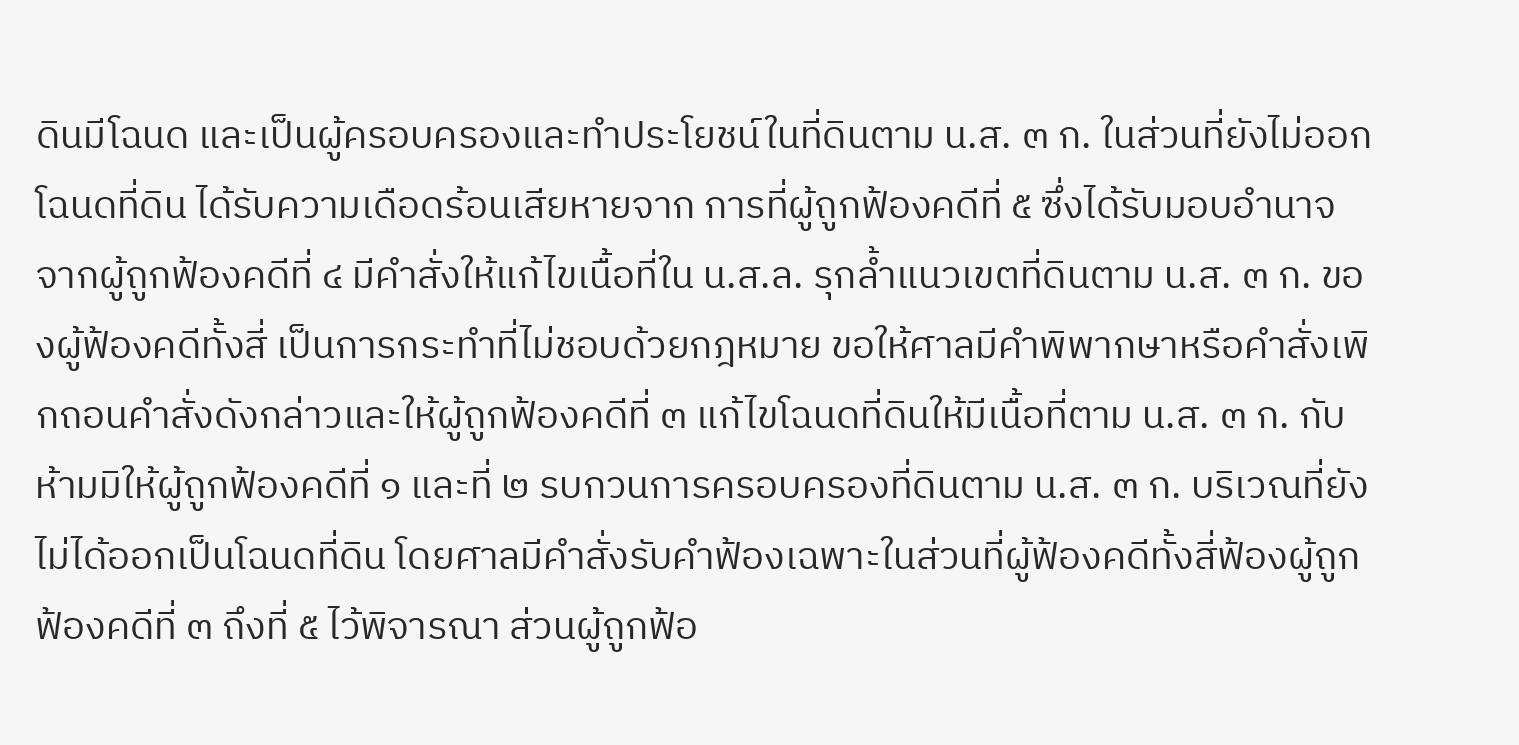ดินมีโฉนด และเป็นผู้ครอบครองและทำประโยชน์ในที่ดินตาม น.ส. ๓ ก. ในส่วนที่ยังไม่ออกโฉนดที่ดิน ได้รับความเดือดร้อนเสียหายจาก การที่ผู้ถูกฟ้องคดีที่ ๕ ซึ่งได้รับมอบอำนาจจากผู้ถูกฟ้องคดีที่ ๔ มีคำสั่งให้แก้ไขเนื้อที่ใน น.ส.ล. รุกล้ำแนวเขตที่ดินตาม น.ส. ๓ ก. ของผู้ฟ้องคดีทั้งสี่ เป็นการกระทำที่ไม่ชอบด้วยกฎหมาย ขอให้ศาลมีคำพิพากษาหรือคำสั่งเพิกถอนคำสั่งดังกล่าวและให้ผู้ถูกฟ้องคดีที่ ๓ แก้ไขโฉนดที่ดินให้มีเนื้อที่ตาม น.ส. ๓ ก. กับห้ามมิให้ผู้ถูกฟ้องคดีที่ ๑ และที่ ๒ รบกวนการครอบครองที่ดินตาม น.ส. ๓ ก. บริเวณที่ยังไม่ได้ออกเป็นโฉนดที่ดิน โดยศาลมีคำสั่งรับคำฟ้องเฉพาะในส่วนที่ผู้ฟ้องคดีทั้งสี่ฟ้องผู้ถูกฟ้องคดีที่ ๓ ถึงที่ ๕ ไว้พิจารณา ส่วนผู้ถูกฟ้อ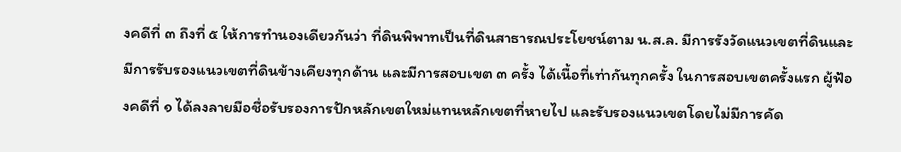งคดีที่ ๓ ถึงที่ ๕ ให้การทำนองเดียวกันว่า ที่ดินพิพาทเป็นที่ดินสาธารณประโยชน์ตาม น.ส.ล. มีการรังวัดแนวเขตที่ดินและมีการรับรองแนวเขตที่ดินข้างเคียงทุกด้าน และมีการสอบเขต ๓ ครั้ง ได้เนื้อที่เท่ากันทุกครั้ง ในการสอบเขตครั้งแรก ผู้ฟ้องคดีที่ ๑ ได้ลงลายมือชื่อรับรองการปักหลักเขตใหม่แทนหลักเขตที่หายไป และรับรองแนวเขตโดยไม่มีการคัด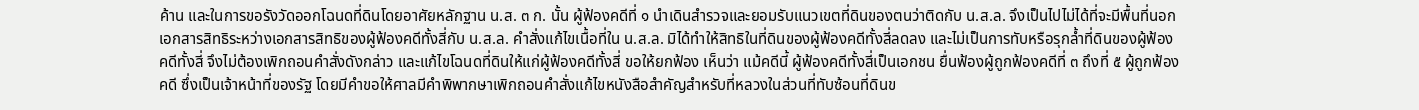ค้าน และในการขอรังวัดออกโฉนดที่ดินโดยอาศัยหลักฐาน น.ส. ๓ ก. นั้น ผู้ฟ้องคดีที่ ๑ นำเดินสำรวจและยอมรับแนวเขตที่ดินของตนว่าติดกับ น.ส.ล. จึงเป็นไปไม่ได้ที่จะมีพื้นที่นอกเอกสารสิทธิระหว่างเอกสารสิทธิของผู้ฟ้องคดีทั้งสี่กับ น.ส.ล. คำสั่งแก้ไขเนื้อที่ใน น.ส.ล. มิได้ทำให้สิทธิในที่ดินของผู้ฟ้องคดีทั้งสี่ลดลง และไม่เป็นการทับหรือรุกล้ำที่ดินของผู้ฟ้องคดีทั้งสี่ จึงไม่ต้องเพิกถอนคำสั่งดังกล่าว และแก้ไขโฉนดที่ดินให้แก่ผู้ฟ้องคดีทั้งสี่ ขอให้ยกฟ้อง เห็นว่า แม้คดีนี้ ผู้ฟ้องคดีทั้งสี่เป็นเอกชน ยื่นฟ้องผู้ถูกฟ้องคดีที่ ๓ ถึงที่ ๕ ผู้ถูกฟ้องคดี ซึ่งเป็นเจ้าหน้าที่ของรัฐ โดยมีคำขอให้ศาลมีคำพิพากษาเพิกถอนคำสั่งแก้ไขหนังสือสำคัญสำหรับที่หลวงในส่วนที่ทับซ้อนที่ดินข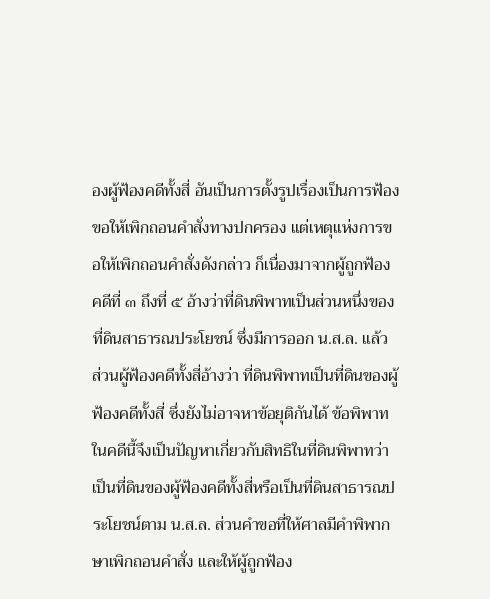องผู้ฟ้องคดีทั้งสี่ อันเป็นการตั้งรูปเรื่องเป็นการฟ้องขอให้เพิกถอนคำสั่งทางปกครอง แต่เหตุแห่งการขอให้เพิกถอนคำสั่งดังกล่าว ก็เนื่องมาจากผู้ถูกฟ้องคดีที่ ๓ ถึงที่ ๕ อ้างว่าที่ดินพิพาทเป็นส่วนหนึ่งของที่ดินสาธารณประโยชน์ ซึ่งมีการออก น.ส.ล. แล้ว ส่วนผู้ฟ้องคดีทั้งสี่อ้างว่า ที่ดินพิพาทเป็นที่ดินของผู้ฟ้องคดีทั้งสี่ ซึ่งยังไม่อาจหาข้อยุติกันได้ ข้อพิพาทในคดีนี้จึงเป็นปัญหาเกี่ยวกับสิทธิในที่ดินพิพาทว่า เป็นที่ดินของผู้ฟ้องคดีทั้งสี่หรือเป็นที่ดินสาธารณประโยชน์ตาม น.ส.ล. ส่วนคำขอที่ให้ศาลมีคำพิพากษาเพิกถอนคำสั่ง และให้ผู้ถูกฟ้อง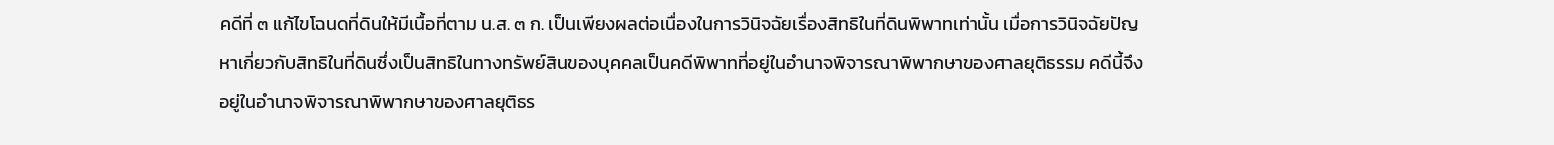คดีที่ ๓ แก้ไขโฉนดที่ดินให้มีเนื้อที่ตาม น.ส. ๓ ก. เป็นเพียงผลต่อเนื่องในการวินิจฉัยเรื่องสิทธิในที่ดินพิพาทเท่านั้น เมื่อการวินิจฉัยปัญหาเกี่ยวกับสิทธิในที่ดินซึ่งเป็นสิทธิในทางทรัพย์สินของบุคคลเป็นคดีพิพาทที่อยู่ในอำนาจพิจารณาพิพากษาของศาลยุติธรรม คดีนี้จึงอยู่ในอำนาจพิจารณาพิพากษาของศาลยุติธร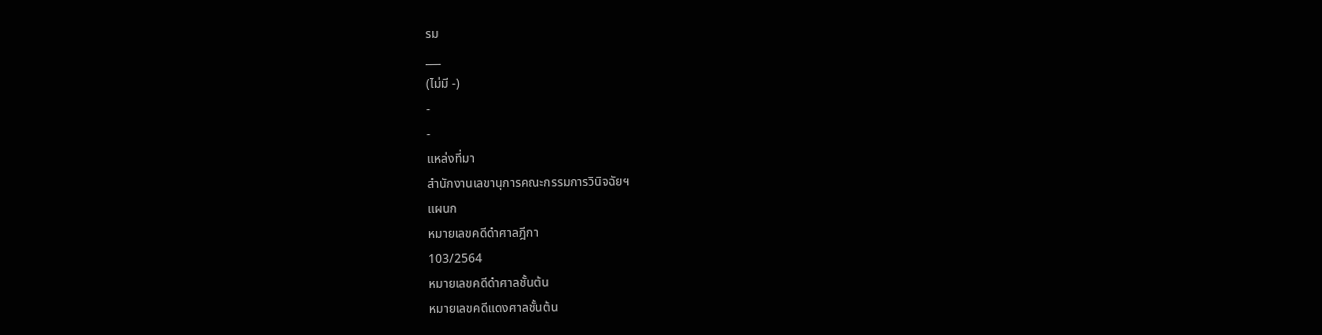รม
___
(ไม่มี -)
-
-
แหล่งที่มา
สำนักงานเลขานุการคณะกรรมการวินิจฉัยฯ
แผนก
หมายเลขคดีดำศาลฎีกา
103/2564
หมายเลขคดีดำศาลชั้นต้น
หมายเลขคดีแดงศาลชั้นต้น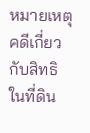หมายเหตุ
คดีเกี่ยวกับสิทธิในที่ดิน